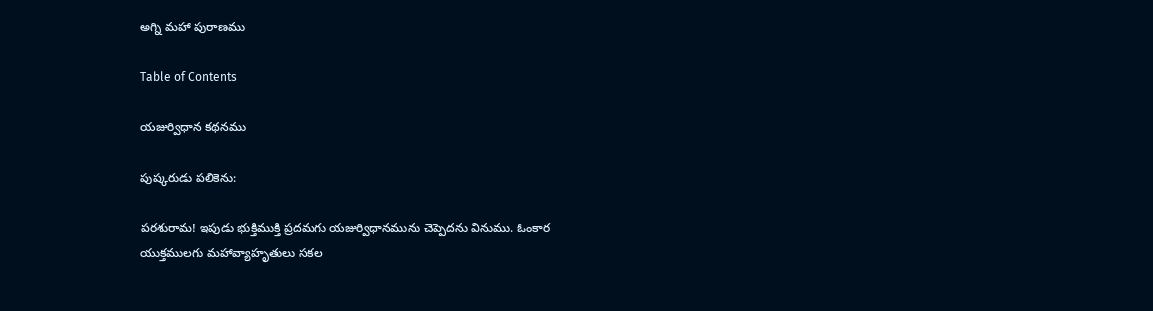అగ్ని మహా పురాణము

Table of Contents

యజుర్విధాన కథనము

పుష్కరుడు పలికెను:

పరశురామ! ఇపుడు భుక్తిముక్తి ప్రదమగు యజుర్విధానమును చెప్పెదను వినుము. ఓంకార యుక్తములగు మహావ్యాహృతులు సకల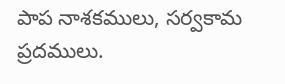పాప నాశకములు, సర్వకామ ప్రదములు.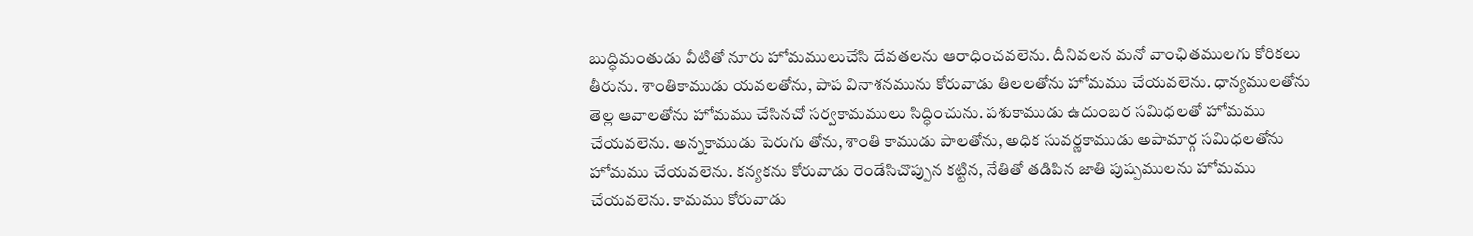బుద్ధిమంతుడు వీటితో నూరు హోమములుచేసి దేవతలను ఆరాధించవలెను. దీనివలన మనో వాంఛితములగు కోరికలు తీరును. శాంతికాముడు యవలతోను, పాప వినాశనమును కోరువాడు తిలలతోను హోమము చేయవలెను. ధాన్యములతోను తెల్ల ఆవాలతోను హోమము చేసినచో సర్వకామములు సిద్ధించును. పశుకాముడు ఉదుంబర సమిధలతో హోమము చేయవలెను. అన్నకాముడు పెరుగు తోను, శాంతి కాముడు పాలతోను, అధిక సువర్ణకాముడు అపామార్గ సమిధలతోను హోమము చేయవలెను. కన్యకను కోరువాడు రెండేసిచొప్పున కట్టిన, నేతితో తడిపిన జాతి పుష్పములను హోమము చేయవలెను. కామము కోరువాడు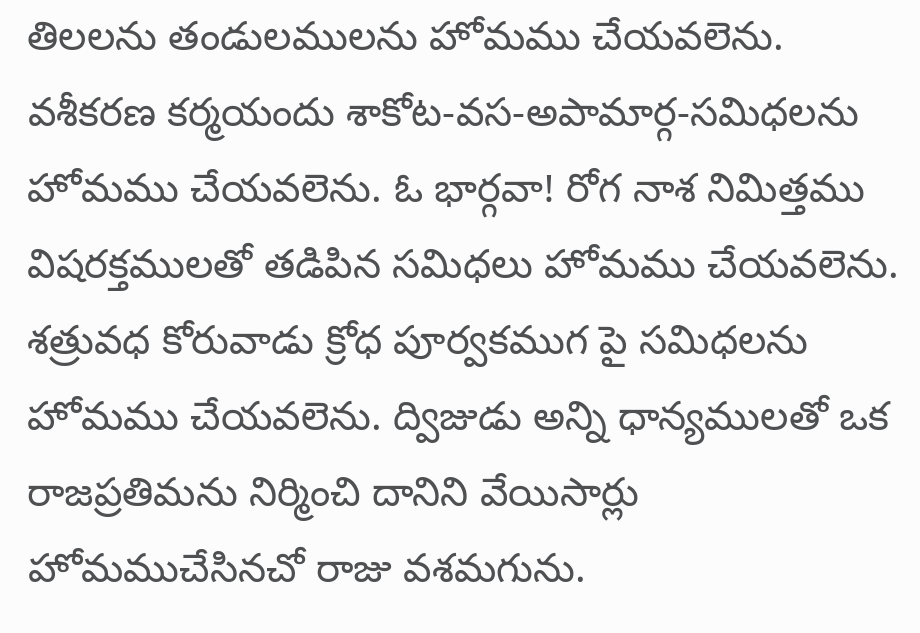తిలలను తండులములను హోమము చేయవలెను. వశీకరణ కర్మయందు శాకోట-వస-అపామార్గ-సమిధలను హోమము చేయవలెను. ఓ భార్గవా! రోగ నాశ నిమిత్తము విషరక్తములతో తడిపిన సమిధలు హోమము చేయవలెను. శత్రువధ కోరువాడు క్రోధ పూర్వకముగ పై సమిధలను హోమము చేయవలెను. ద్విజుడు అన్ని ధాన్యములతో ఒక రాజప్రతిమను నిర్మించి దానిని వేయిసార్లు హోమముచేసినచో రాజు వశమగును.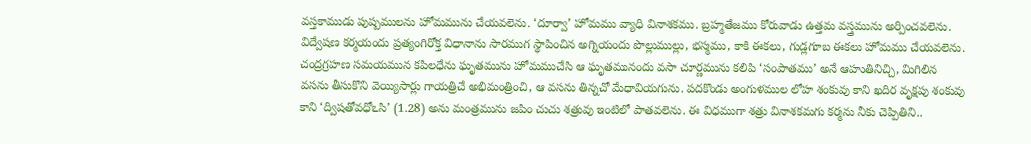వస్తకాముడు పుష్పములను హోమమును చేయవలెను. ‘దూర్వా’ హోమము వ్యాధి వినాశకము. బ్రహ్మతేజము కోరువాడు ఉత్తమ వస్త్రమును అర్పించవలెను. విద్వేషణ కర్మయందు ప్రత్యంగిరోక్త విధానాను సారముగ స్థాపించిన అగ్నియందు పొల్లుముల్లు, భస్మము, కాకి ఈకలు, గుడ్లగూబ ఈకలు హోమము చేయవలెను. చంద్రగ్రహణ సమయమున కపిలధేను ఘృతమును హోమముచేసి ఆ ఘృతమునందు వసా చూర్ణమును కలిపి ‘సంపాతము’ అనే ఆహుతినిచ్చి, మిగిలిన వసను తీసుకొని వెయ్యిసార్లు గాయత్రిచే అభిమంత్రించి, ఆ వసను తిన్నచో మేధావియగును. పదకొండు అంగుళముల లోహ శంకువు కాని ఖదిర వృక్షపు శంకువు కాని ‘ద్విషతోవధోఽసి’ (1.28) అను మంత్రమును జపిం చుచు శత్రువు ఇంటిలో పాతవలెను. ఈ విధముగా శత్రు వినాశకమగు కర్మను నీకు చెప్పితిని..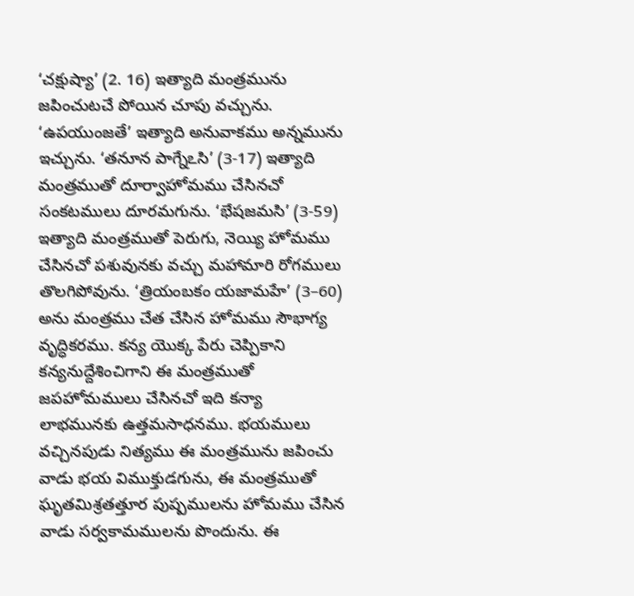‘చక్షుష్యా’ (2. 16) ఇత్యాది మంత్రమును జపించుటచే పోయిన చూపు వచ్చును. ‘ఉపయుంజతే’ ఇత్యాది అనువాకము అన్నమును ఇచ్చును. ‘తనూన పాగ్నేఽసి’ (3-17) ఇత్యాది మంత్రముతో దూర్వాహోమము చేసినచో సంకటములు దూరమగును. ‘భేషజమసి’ (3-59) ఇత్యాది మంత్రముతో పెరుగు, నెయ్యి హోమము చేసినచో పశువునకు వచ్చు మహామారి రోగములు తొలగిపోవును. ‘త్రియంబకం యజామహే’ (3–60) అను మంత్రము చేత చేసిన హోమము సౌభాగ్య వృద్ధికరము. కన్య యొక్క పేరు చెప్పికాని కన్యనుద్దేశించిగాని ఈ మంత్రముతో జపహోమములు చేసినచో ఇది కన్యా లాభమునకు ఉత్తమసాధనము. భయములు వచ్చినపుడు నిత్యము ఈ మంత్రమును జపించు వాడు భయ విముక్తుడగును, ఈ మంత్రముతో ఘృతమిశ్రతత్తూర పుష్పములను హోమము చేసిన వాడు సర్వకామములను పొందును. ఈ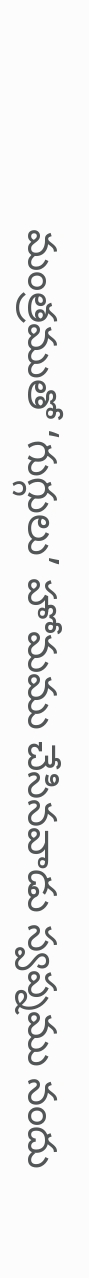మంత్రముతో ‘గుగ్గులు’ హోమము చేసినవాడు స్వప్నము నందు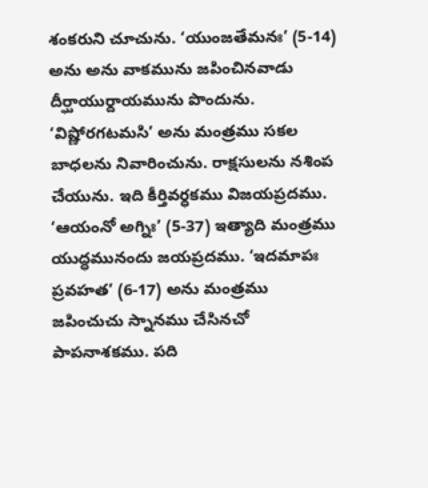శంకరుని చూచును. ‘యుంజతేమనః’ (5-14) అను అను వాకమును జపించినవాడు దీర్ఘాయుర్దాయమును పొందును. ‘విష్ణోరగటమసి’ అను మంత్రము సకల బాధలను నివారించును. రాక్షసులను నశింప చేయును. ఇది కీర్తివర్ధకము విజయప్రదము. ‘ఆయంనో అగ్నిః’ (5-37) ఇత్యాది మంత్రము యుద్ధమునందు జయప్రదము. ‘ఇదమాపః ప్రవహత’ (6-17) అను మంత్రము జపించుచు స్నానము చేసినచో పాపనాశకము. పది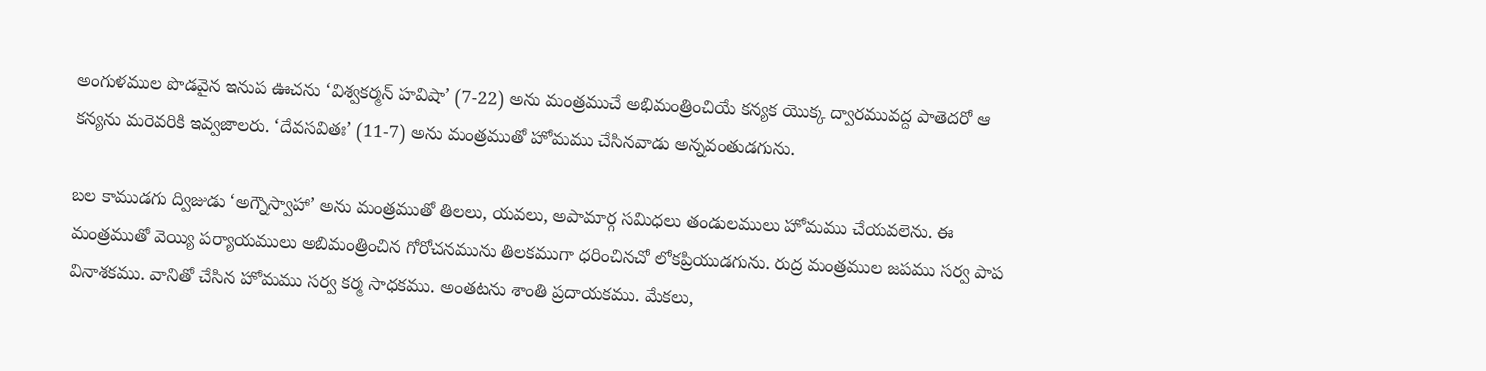అంగుళముల పొడవైన ఇనుప ఊచను ‘విశ్వకర్మన్ హవిషా’ (7-22) అను మంత్రముచే అభిమంత్రించియే కన్యక యొక్క ద్వారమువద్ద పాతెదరో ఆ కన్యను మరెవరికి ఇవ్వజాలరు. ‘దేవసవితః’ (11-7) అను మంత్రముతో హోమము చేసినవాడు అన్నవంతుడగును.

బల కాముడగు ద్విజుడు ‘అగ్నౌస్వాహా’ అను మంత్రముతో తిలలు, యవలు, అపామార్గ సమిధలు తండులములు హోమము చేయవలెను. ఈ మంత్రముతో వెయ్యి పర్యాయములు అబిమంత్రించిన గోరోచనమును తిలకముగా ధరించినచో లోకప్రియుడగును. రుద్ర మంత్రముల జపము సర్వ పాప వినాశకము. వానితో చేసిన హోమము సర్వ కర్మ సాధకము. అంతటను శాంతి ప్రదాయకము. మేకలు,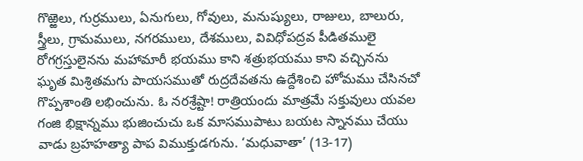గొఱ్ఱెలు, గుర్రములు, ఏనుగులు, గోవులు, మనుష్యులు, రాజులు, బాలురు, స్త్రీలు, గ్రామములు, నగరములు, దేశములు, వివిధోపద్రవ పీడితములై రోగగ్రస్తులైనను మహామారీ భయము కాని శత్రుభయము కాని వచ్చినను ఘృత మిశ్రితమగు పాయసముతో రుద్రదేవతను ఉద్దేశించి హోమము చేసినచో గొప్పశాంతి లభించును. ఓ నరశ్రేష్టా! రాత్రియందు మాత్రమే సక్తువులు యవల గంజి భిక్షాన్నము భుజించుచు ఒక మాసముపాటు బయట స్నానము చేయు వాడు బ్రహహత్యా పాప విముక్తుడగును. ‘మధువాతా’ (13-17)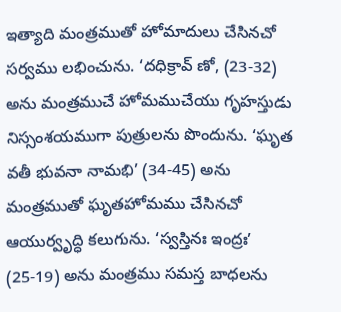ఇత్యాది మంత్రముతో హోమాదులు చేసినచో సర్వము లభించును. ‘దధిక్రావ్ ణో, (23-32) అను మంత్రముచే హోమముచేయు గృహస్తుడు నిస్సంశయముగా పుత్రులను పొందును. ‘ఘృత వతీ భువనా నామభి’ (34-45) అను మంత్రముతో ఘృతహోమము చేసినచో ఆయుర్వృద్ధి కలుగును. ‘స్వస్తినః ఇంద్రః’ (25-19) అను మంత్రము సమస్త బాధలను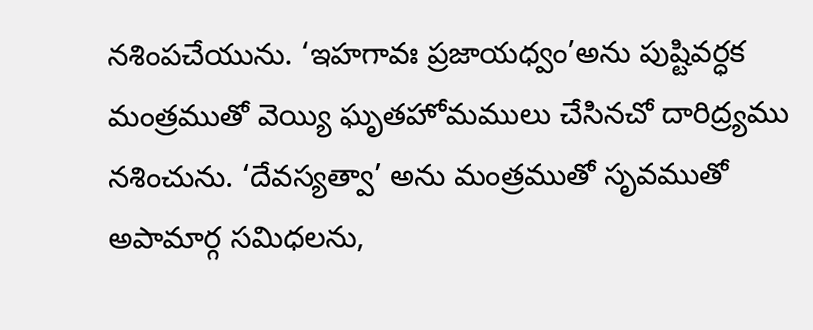నశింపచేయును. ‘ఇహగావః ప్రజాయధ్వం’అను పుష్టివర్ధక మంత్రముతో వెయ్యి ఘృతహోమములు చేసినచో దారిద్ర్యము నశించును. ‘దేవస్యత్వా’ అను మంత్రముతో సృవముతో అపామార్గ సమిధలను,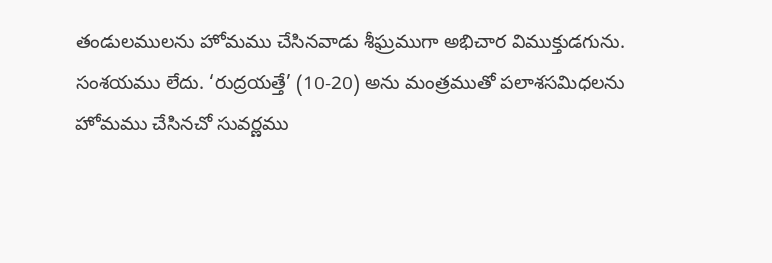తండులములను హోమము చేసినవాడు శీఘ్రముగా అభిచార విముక్తుడగును. సంశయము లేదు. ‘రుద్రయత్తే’ (10-20) అను మంత్రముతో పలాశసమిధలను హోమము చేసినచో సువర్ణము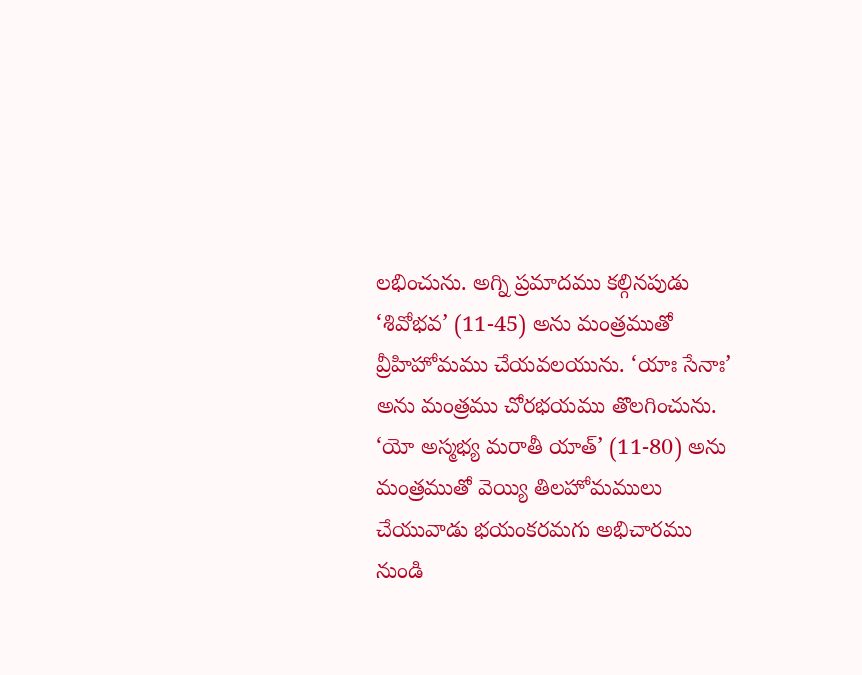లభించును. అగ్ని ప్రమాదము కల్గినపుడు ‘శివోభవ’ (11-45) అను మంత్రముతో వ్రీహిహోమము చేయవలయును. ‘యాః సేనాః’ అను మంత్రము చోరభయము తొలగించును. ‘యో అస్మభ్య మరాతీ యాత్’ (11-80) అను మంత్రముతో వెయ్యి తిలహోమములు చేయువాడు భయంకరమగు అభిచారము నుండి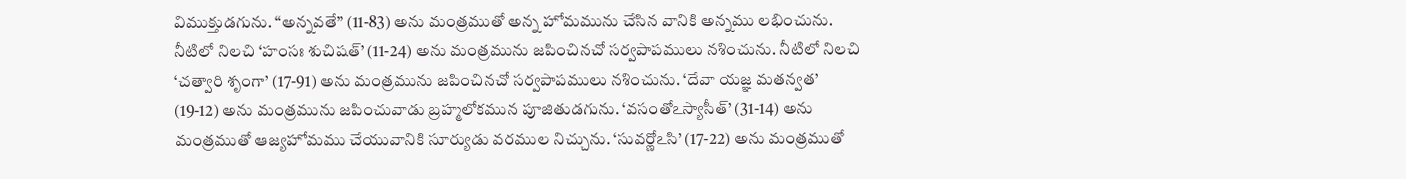విముక్తుడగును. “అన్నవతే” (11-83) అను మంత్రముతో అన్న హోమమును చేసిన వానికి అన్నము లభించును. నీటిలో నిలచి ‘హంసః శుచిషత్’ (11-24) అను మంత్రమును జపించినచో సర్వపాపములు నశించును. నీటిలో నిలచి ‘చత్వారి శృంగా’ (17-91) అను మంత్రమును జపించినచో సర్వపాపములు నశించును. ‘దేవా యజ్ఞ మతన్వత’ (19-12) అను మంత్రమును జపించువాడు బ్రహ్మలోకమున పూజితుడగును. ‘వసంతోఽస్యాసీత్’ (31-14) అను మంత్రముతో ఆజ్యహోమము చేయువానికి సూర్యుడు వరముల నిచ్చును. ‘సువర్ణోఽసి’ (17-22) అను మంత్రముతో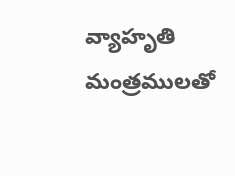వ్యాహృతి మంత్రములతో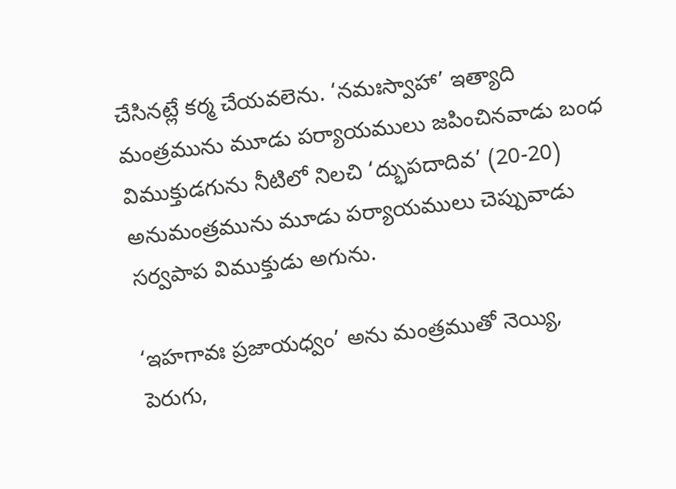చేసినట్లే కర్మ చేయవలెను. ‘నమఃస్వాహా’ ఇత్యాది మంత్రమును మూడు పర్యాయములు జపించినవాడు బంధ విముక్తుడగును నీటిలో నిలచి ‘ద్భుపదాదివ’ (20-20) అనుమంత్రమును మూడు పర్యాయములు చెప్పువాడు సర్వపాప విముక్తుడు అగును.

‘ఇహగావః ప్రజాయధ్వం’ అను మంత్రముతో నెయ్యి, పెరుగు,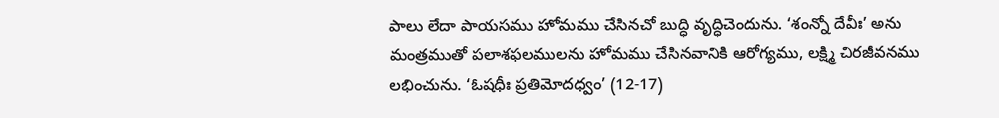పాలు లేదా పాయసము హోమము చేసినచో బుద్ధి వృద్ధిచెందును. ‘శంన్నో దేవీః’ అను మంత్రముతో పలాశఫలములను హోమము చేసినవానికి ఆరోగ్యము, లక్ష్మి చిరజీవనము లభించును. ‘ఓషధీః ప్రతిమోదధ్వం’ (12-17)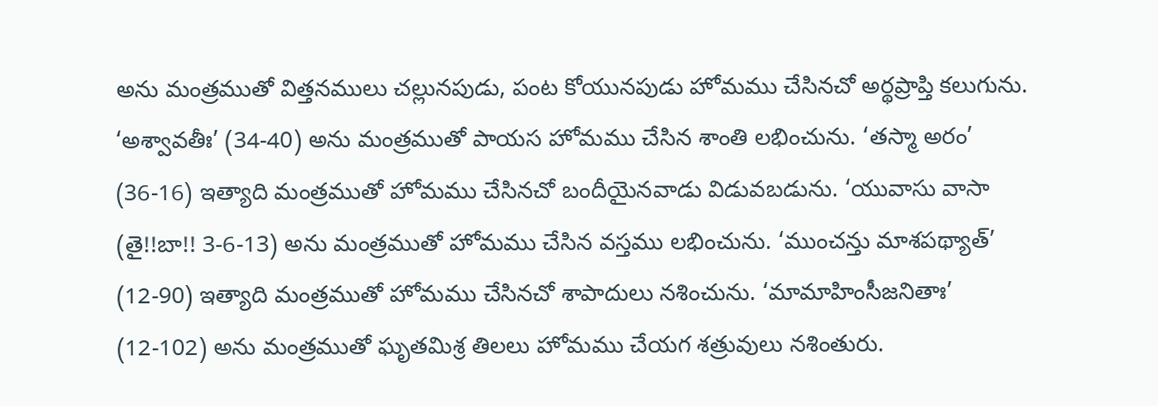అను మంత్రముతో విత్తనములు చల్లునపుడు, పంట కోయునపుడు హోమము చేసినచో అర్థప్రాప్తి కలుగును. ‘అశ్వావతీః’ (34-40) అను మంత్రముతో పాయస హోమము చేసిన శాంతి లభించును. ‘తస్మా అరం’ (36-16) ఇత్యాది మంత్రముతో హోమము చేసినచో బందీయైనవాడు విడువబడును. ‘యువాసు వాసా (తై!!బా!! 3-6-13) అను మంత్రముతో హోమము చేసిన వస్తము లభించును. ‘ముంచన్తు మాశపథ్యాత్’ (12-90) ఇత్యాది మంత్రముతో హోమము చేసినచో శాపాదులు నశించును. ‘మామాహింసీజనితాః’ (12-102) అను మంత్రముతో ఘృతమిశ్ర తిలలు హోమము చేయగ శత్రువులు నశింతురు.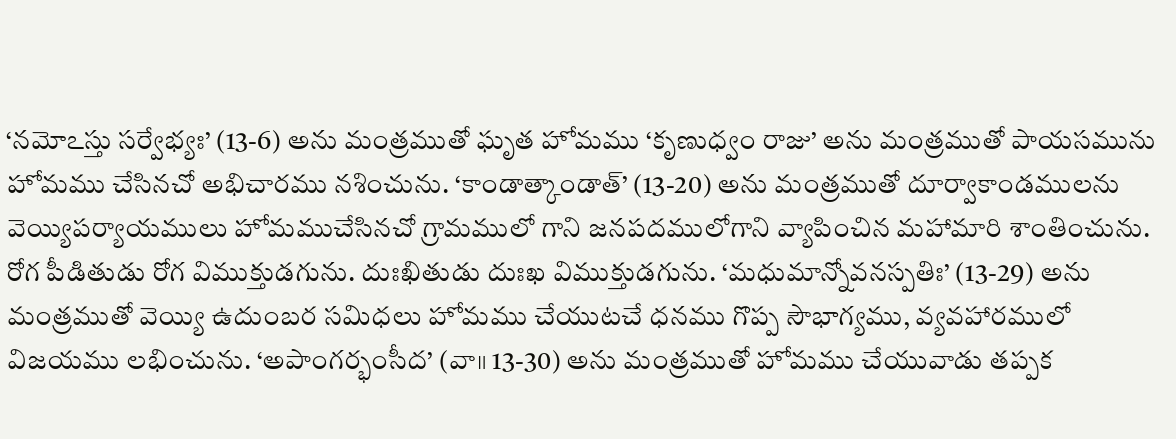‘నమోఽస్తు సర్వేభ్యః’ (13-6) అను మంత్రముతో ఘృత హోమము ‘కృణుధ్వం రాజు’ అను మంత్రముతో పాయసమును హోమము చేసినచో అభిచారము నశించును. ‘కాండాత్కాండాత్’ (13-20) అను మంత్రముతో దూర్వాకాండములను వెయ్యిపర్యాయములు హోమముచేసినచో గ్రామములో గాని జనపదములోగాని వ్యాపించిన మహామారి శాంతించును. రోగ పీడితుడు రోగ విముక్తుడగును. దుఃఖితుడు దుఃఖ విముక్తుడగును. ‘మధుమాన్నోవనస్పతిః’ (13-29) అను మంత్రముతో వెయ్యి ఉదుంబర సమిధలు హోమము చేయుటచే ధనము గొప్ప సౌభాగ్యము, వ్యవహారములో విజయము లభించును. ‘అపాంగర్భంసీద’ (వా॥ 13-30) అను మంత్రముతో హోమము చేయువాడు తప్పక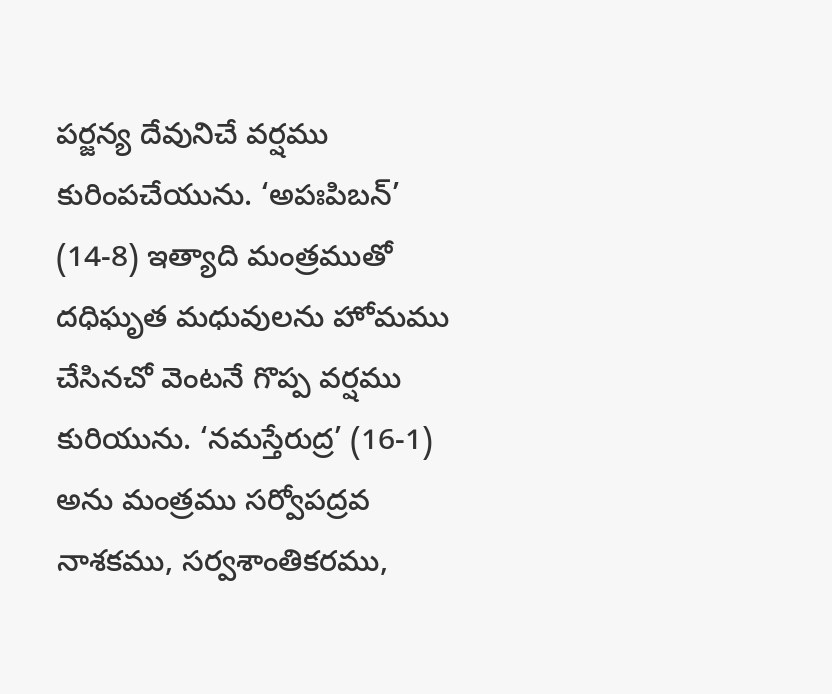పర్జన్య దేవునిచే వర్షము కురింపచేయును. ‘అపఃపిబన్’ (14-8) ఇత్యాది మంత్రముతో దధిఘృత మధువులను హోమము చేసినచో వెంటనే గొప్ప వర్షము కురియును. ‘నమస్తేరుద్ర’ (16-1) అను మంత్రము సర్వోపద్రవ నాశకము, సర్వశాంతికరము,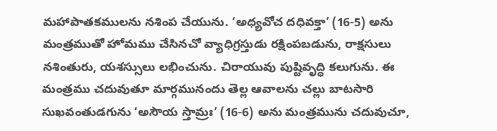మహాపాతకములను నశింప చేయును. ‘అధ్యవోచ దధివక్తా’ (16-5) అను మంత్రముతో హోమము చేసినచో వ్యాధిగ్రస్తుడు రక్షింపబడును, రాక్షసులు నశింతురు, యశస్సులు లభించును. చిరాయువు పుష్టివృద్ధి కలుగును. ఈ మంత్రము చదువుతూ మార్గమునందు తెల్ల ఆవాలను చల్లు బాటసారి సుఖవంతుడగును ‘అసౌయ స్తామ్రః’ (16-6) అను మంత్రమును చదువుచూ,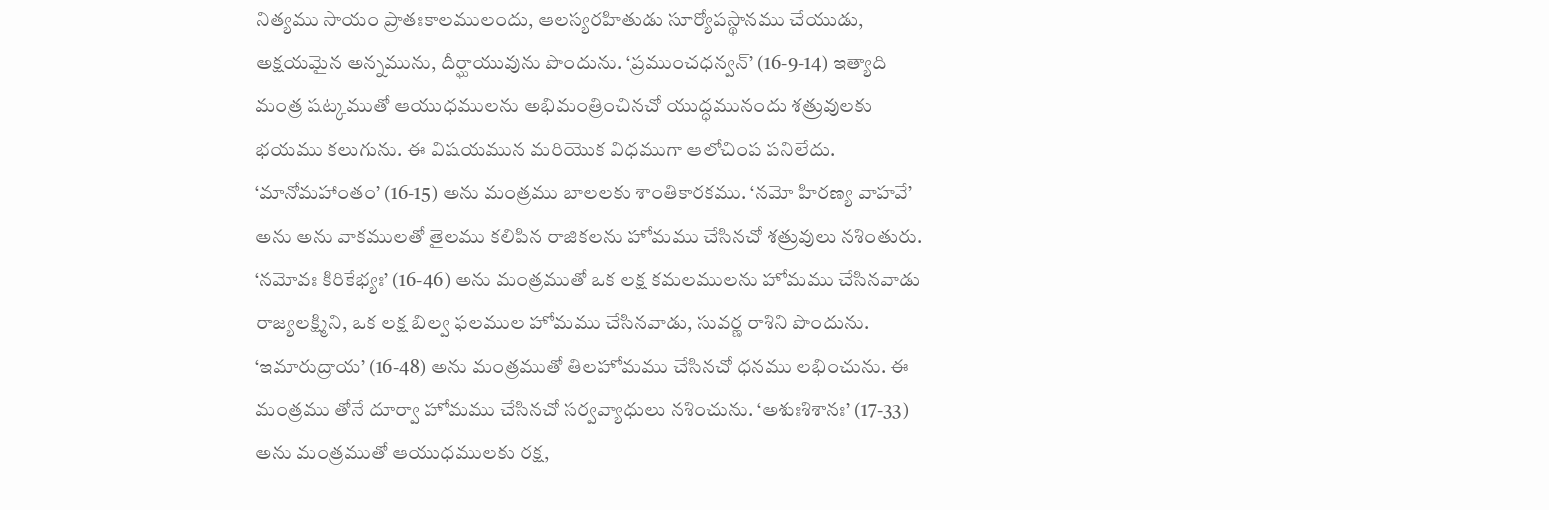నిత్యము సాయం ప్రాతఃకాలములందు, ఆలస్యరహితుడు సూర్యోపస్థానము చేయుడు, అక్షయమైన అన్నమును, దీర్ఘాయువును పొందును. ‘ప్రముంచధన్వన్’ (16-9-14) ఇత్యాది మంత్ర షట్కముతో ఆయుధములను అభిమంత్రించినచో యుద్ధమునందు శత్రువులకు భయము కలుగును. ఈ విషయమున మరియొక విధముగా ఆలోచింప పనిలేదు. ‘మానోమహాంతం’ (16-15) అను మంత్రము బాలలకు శాంతికారకము. ‘నమో హిరణ్య వాహవే’ అను అను వాకములతో తైలము కలిపిన రాజికలను హోమము చేసినచో శత్రువులు నశింతురు. ‘నమోవః కిరికేభ్యః’ (16-46) అను మంత్రముతో ఒక లక్ష కమలములను హోమము చేసినవాడు రాజ్యలక్ష్మిని, ఒక లక్ష బిల్వ ఫలముల హోమము చేసినవాడు, సువర్ణ రాశిని పొందును. ‘ఇమారుద్రాయ’ (16-48) అను మంత్రముతో తిలహోమము చేసినచో ధనము లభించును. ఈ మంత్రము తోనే దూర్వా హోమము చేసినచో సర్వవ్యాధులు నశించును. ‘అశుఃశిశానః’ (17-33) అను మంత్రముతో ఆయుధములకు రక్ష,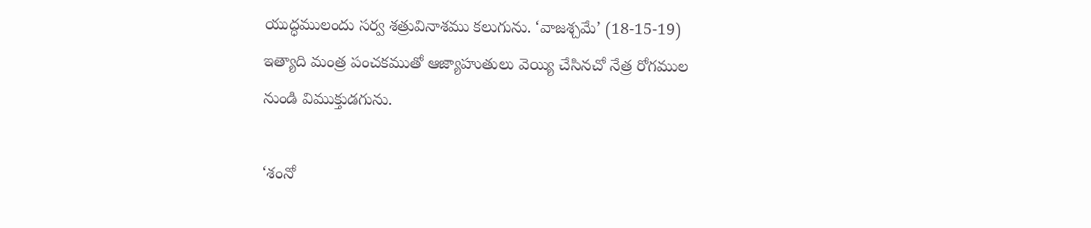యుద్ధములందు సర్వ శత్రువినాశము కలుగును. ‘వాజశ్చమే’ (18-15-19) ఇత్యాది మంత్ర పంచకముతో ఆజ్యాహుతులు వెయ్యి చేసినచో నేత్ర రోగముల నుండి విముక్తుడగును.

‘శంనో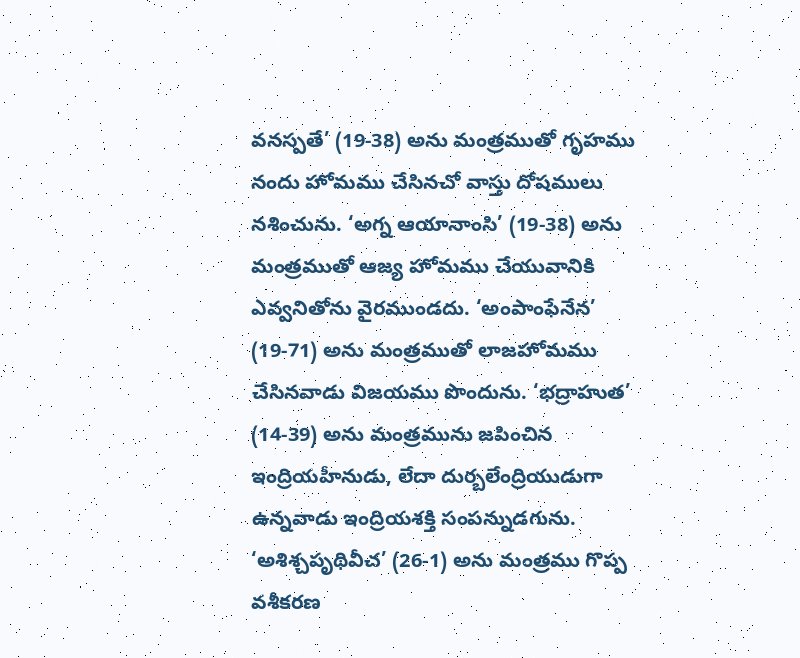వనస్పతే’ (19-38) అను మంత్రముతో గృహము నందు హోమము చేసినచో వాస్తు దోషములు నశించును. ‘అగ్న ఆయానాంసి’ (19-38) అను మంత్రముతో ఆజ్య హోమము చేయువానికి ఎవ్వనితోను వైరముండదు. ‘అంపాంఫేనేన’ (19-71) అను మంత్రముతో లాజహోమము చేసినవాడు విజయము పొందును. ‘భద్రాహుత’ (14-39) అను మంత్రమును జపించిన ఇంద్రియహీనుడు, లేదా దుర్బలేంద్రియుడుగా ఉన్నవాడు ఇంద్రియశక్తి సంపన్నుడగును. ‘అశిశ్చపృథివీచ’ (26-1) అను మంత్రము గొప్ప వశీకరణ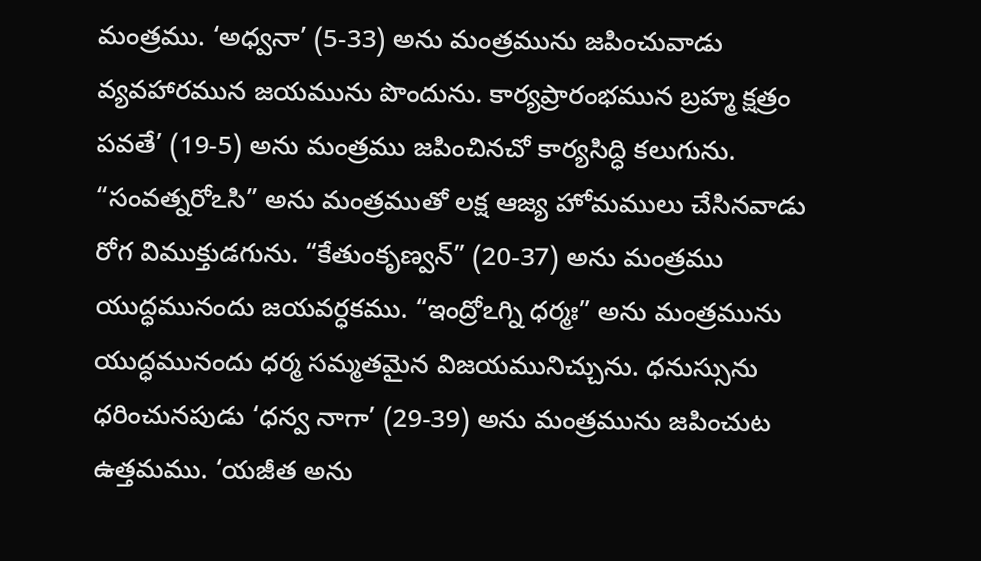మంత్రము. ‘అధ్వనా’ (5-33) అను మంత్రమును జపించువాడు వ్యవహారమున జయమును పొందును. కార్యప్రారంభమున బ్రహ్మ క్షత్రం పవతే’ (19-5) అను మంత్రము జపించినచో కార్యసిద్ధి కలుగును. “సంవత్నరోఽసి” అను మంత్రముతో లక్ష ఆజ్య హోమములు చేసినవాడు రోగ విముక్తుడగును. “కేతుంకృణ్వన్” (20-37) అను మంత్రము యుద్ధమునందు జయవర్ధకము. “ఇంద్రోఽగ్ని ధర్మః” అను మంత్రమును యుద్ధమునందు ధర్మ సమ్మతమైన విజయమునిచ్చును. ధనుస్సును ధరించునపుడు ‘ధన్వ నాగా’ (29-39) అను మంత్రమును జపించుట ఉత్తమము. ‘యజీత అను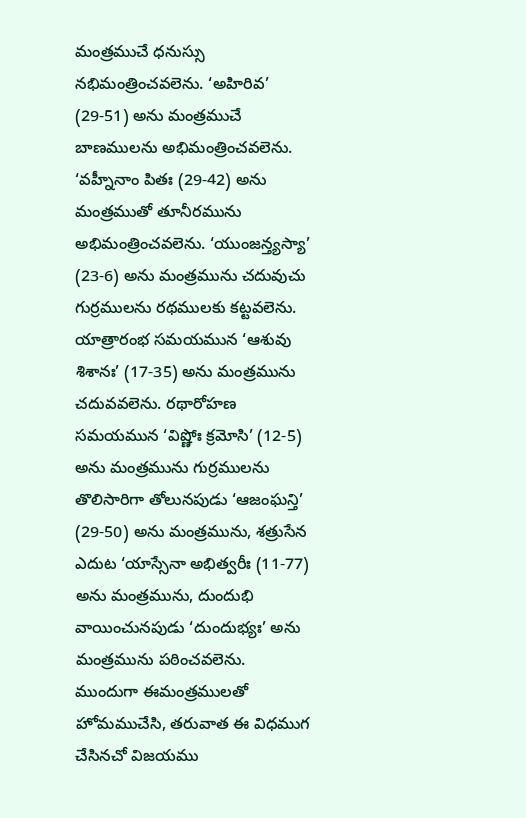మంత్రముచే ధనుస్సు నభిమంత్రించవలెను. ‘అహిరివ’ (29-51) అను మంత్రముచే బాణములను అభిమంత్రించవలెను. ‘వహ్నీనాం పితః (29-42) అను మంత్రముతో తూనీరమును అభిమంత్రించవలెను. ‘యుంజన్త్యస్యా’ (23-6) అను మంత్రమును చదువుచు గుర్రములను రథములకు కట్టవలెను. యాత్రారంభ సమయమున ‘ఆశువు శిశానః’ (17-35) అను మంత్రమును చదువవలెను. రథారోహణ సమయమున ‘విష్ణోః క్రమోసి’ (12-5) అను మంత్రమును గుర్రములను తొలిసారిగా తోలునపుడు ‘ఆజంఘన్తి’ (29-50) అను మంత్రమును, శత్రుసేన ఎదుట ‘యాస్సేనా అభిత్వరీః (11-77) అను మంత్రమును, దుందుభి వాయించునపుడు ‘దుందుభ్యః’ అను మంత్రమును పఠించవలెను. ముందుగా ఈమంత్రములతో హోమముచేసి, తరువాత ఈ విధముగ చేసినచో విజయము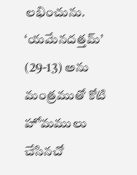లభించును. ‘యమేనదత్తమ్’ (29-13) అను మంత్రముతో కోటి హోమములు చేసినచో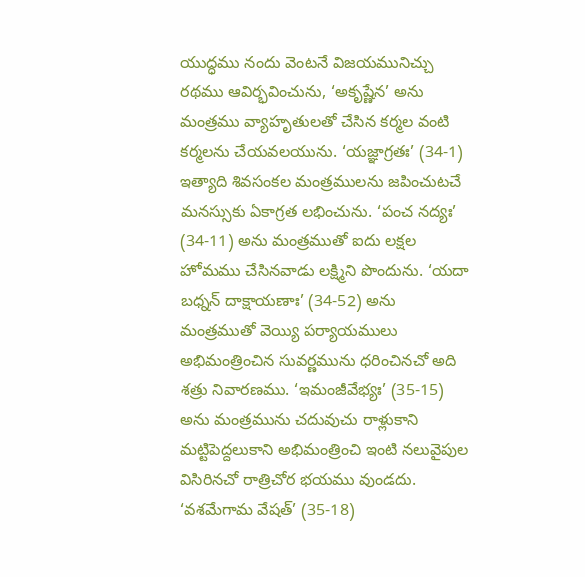యుద్ధము నందు వెంటనే విజయమునిచ్చు రథము ఆవిర్భవించును, ‘అకృష్ణేన’ అను మంత్రము వ్యాహృతులతో చేసిన కర్మల వంటి కర్మలను చేయవలయును. ‘యజ్ఞాగ్రతః’ (34-1) ఇత్యాది శివసంకల మంత్రములను జపించుటచే మనస్సుకు ఏకాగ్రత లభించును. ‘పంచ నద్యః’ (34-11) అను మంత్రముతో ఐదు లక్షల హోమము చేసినవాడు లక్ష్మిని పొందును. ‘యదా బధ్నన్ దాక్షాయణాః’ (34-52) అను మంత్రముతో వెయ్యి పర్యాయములు అభిమంత్రించిన సువర్ణమును ధరించినచో అది శత్రు నివారణము. ‘ఇమంజీవేభ్యః’ (35-15) అను మంత్రమును చదువుచు రాళ్లుకాని మట్టిపెద్దలుకాని అభిమంత్రించి ఇంటి నలువైపుల విసిరినచో రాత్రిచోర భయము వుండదు. ‘వశమేగామ వేషత్’ (35-18)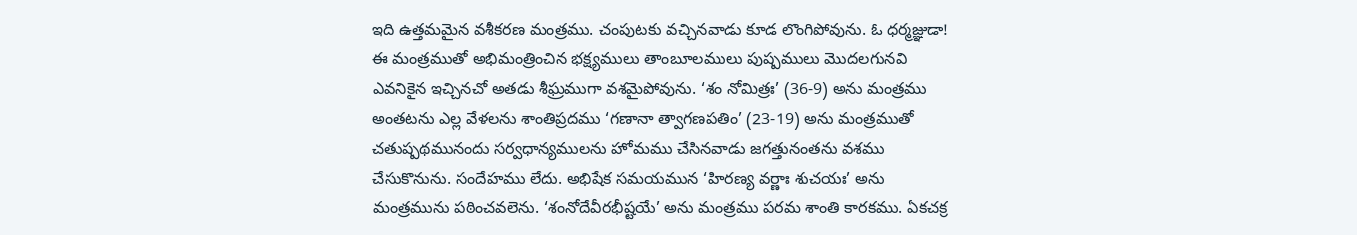ఇది ఉత్తమమైన వశీకరణ మంత్రము. చంపుటకు వచ్చినవాడు కూడ లొంగిపోవును. ఓ ధర్మజ్ఞుడా! ఈ మంత్రముతో అభిమంత్రించిన భక్ష్యములు తాంబూలములు పుష్పములు మొదలగునవి ఎవనికైన ఇచ్చినచో అతడు శీఘ్రముగా వశమైపోవును. ‘శం నోమిత్రః’ (36-9) అను మంత్రము అంతటను ఎల్ల వేళలను శాంతిప్రదము ‘గణానా త్వాగణపతిం’ (23-19) అను మంత్రముతో చతుష్పథమునందు సర్వధాన్యములను హోమము చేసినవాడు జగత్తునంతను వశము చేసుకొనును. సందేహము లేదు. అభిషేక సమయమున ‘హిరణ్య వర్ణాః శుచయః’ అను మంత్రమును పఠించవలెను. ‘శంనోదేవీరభీష్టయే’ అను మంత్రము పరమ శాంతి కారకము. ఏకచక్ర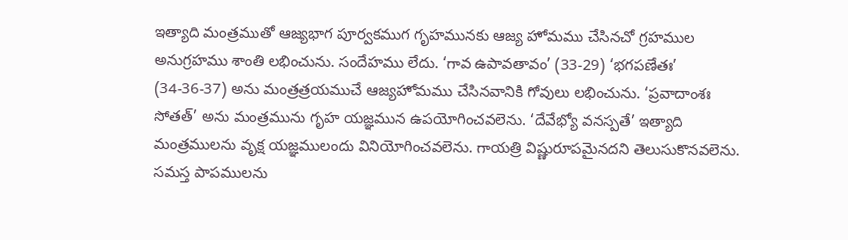ఇత్యాది మంత్రముతో ఆజ్యభాగ పూర్వకముగ గృహమునకు ఆజ్య హోమము చేసినచో గ్రహముల అనుగ్రహము శాంతి లభించును. సందేహము లేదు. ‘గావ ఉపావతావం’ (33-29) ‘భగపణేతః’ (34-36-37) అను మంత్రత్రయముచే ఆజ్యహోమము చేసినవానికి గోవులు లభించును. ‘ప్రవాదాంశః సోతత్’ అను మంత్రమును గృహ యజ్ఞమున ఉపయోగించవలెను. ‘దేవేభ్యో వనస్పతే’ ఇత్యాది మంత్రములను వృక్ష యజ్ఞములందు వినియోగించవలెను. గాయత్రి విష్ణురూపమైనదని తెలుసుకొనవలెను. సమస్త పాపములను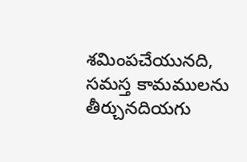శమింపచేయునది, సమస్త కామములను తీర్చునదియగు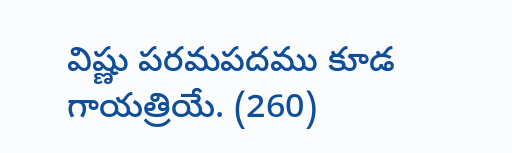విష్ణు పరమపదము కూడ గాయత్రియే. (260)